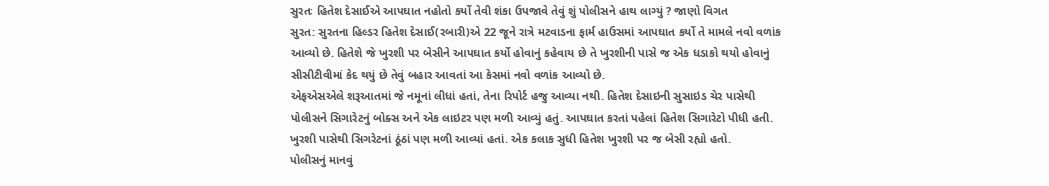સુરતઃ હિતેશ દેસાઈએ આપઘાત નહોતો કર્યો તેવી શંકા ઉપજાવે તેવું શું પોલીસને હાથ લાગ્યું ? જાણો વિગત
સુરત: સુરતના હિલ્ડર હિતેશ દેસાઈ(રબારી)એ 22 જૂને રાત્રે મટવાડના ફાર્મ હાઉસમાં આપઘાત કર્યો તે મામલે નવો વળાંક આવ્યો છે. હિતેશે જે ખુરશી પર બેસીને આપઘાત કર્યો હોવાનું કહેવાય છે તે ખુરશીની પાસે જ એક ધડાકો થયો હોવાનું સીસીટીવીમાં કેદ થયું છે તેવું બહાર આવતાં આ કેસમાં નવો વળાંક આવ્યો છે.
એફએસએલે શરૂઆતમાં જે નમૂનાં લીધાં હતાં, તેના રિપોર્ટ હજુ આવ્યા નથી. હિતેશ દેસાઇની સુસાઇડ ચેર પાસેથી પોલીસને સિગારેટનું બોક્સ અને એક લાઇટર પણ મળી આવ્યું હતું. આપઘાત કરતાં પહેલાં હિતેશ સિગારેટો પીધી હતી. ખુરશી પાસેથી સિગરેટનાં ઠૂંઠાં પણ મળી આવ્યાં હતાં. એક કલાક સુધી હિતેશ ખુરશી પર જ બેસી રહ્યો હતો.
પોલીસનું માનવું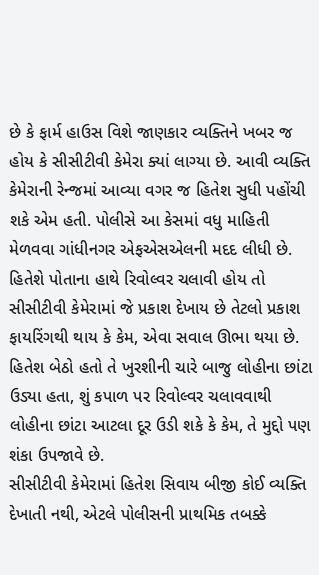છે કે ફાર્મ હાઉસ વિશે જાણકાર વ્યક્તિને ખબર જ હોય કે સીસીટીવી કેમેરા ક્યાં લાગ્યા છે. આવી વ્યક્તિ કેમેરાની રેન્જમાં આવ્યા વગર જ હિતેશ સુધી પહોંચી શકે એમ હતી. પોલીસે આ કેસમાં વધુ માહિતી મેળવવા ગાંધીનગર એફએસએલની મદદ લીધી છે.
હિતેશે પોતાના હાથે રિવોલ્વર ચલાવી હોય તો સીસીટીવી કેમેરામાં જે પ્રકાશ દેખાય છે તેટલો પ્રકાશ ફાયરિંગથી થાય કે કેમ, એવા સવાલ ઊભા થયા છે. હિતેશ બેઠો હતો તે ખુરશીની ચારે બાજુ લોહીના છાંટા ઉડ્યા હતા, શું કપાળ પર રિવોલ્વર ચલાવવાથી લોહીના છાંટા આટલા દૂર ઉડી શકે કે કેમ, તે મુદ્દો પણ શંકા ઉપજાવે છે.
સીસીટીવી કેમેરામાં હિતેશ સિવાય બીજી કોઈ વ્યક્તિ દેખાતી નથી, એટલે પોલીસની પ્રાથમિક તબક્કે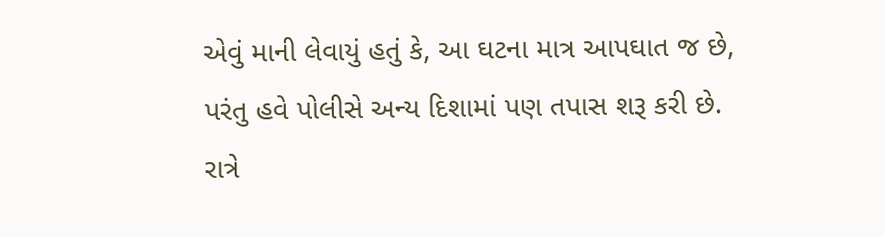એવું માની લેવાયું હતું કે, આ ઘટના માત્ર આપઘાત જ છે, પરંતુ હવે પોલીસે અન્ય દિશામાં પણ તપાસ શરૂ કરી છે. રાત્રે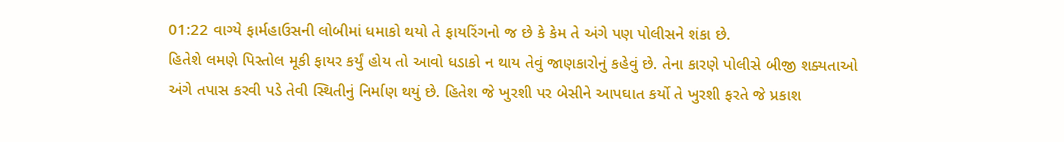01:22 વાગ્યે ફાર્મહાઉસની લોબીમાં ધમાકો થયો તે ફાયરિંગનો જ છે કે કેમ તે અંગે પણ પોલીસને શંકા છે.
હિતેશે લમણે પિસ્તોલ મૂકી ફાયર કર્યું હોય તો આવો ધડાકો ન થાય તેવું જાણકારોનું કહેવું છે. તેના કારણે પોલીસે બીજી શક્યતાઓ અંગે તપાસ કરવી પડે તેવી સ્થિતીનું નિર્માણ થયું છે. હિતેશ જે ખુરશી પર બેસીને આપઘાત કર્યો તે ખુરશી ફરતે જે પ્રકાશ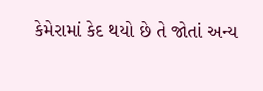કેમેરામાં કેદ થયો છે તે જોતાં અન્ય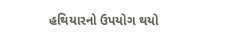હથિયારનો ઉપયોગ થયો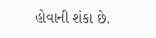હોવાની શંકા છે.